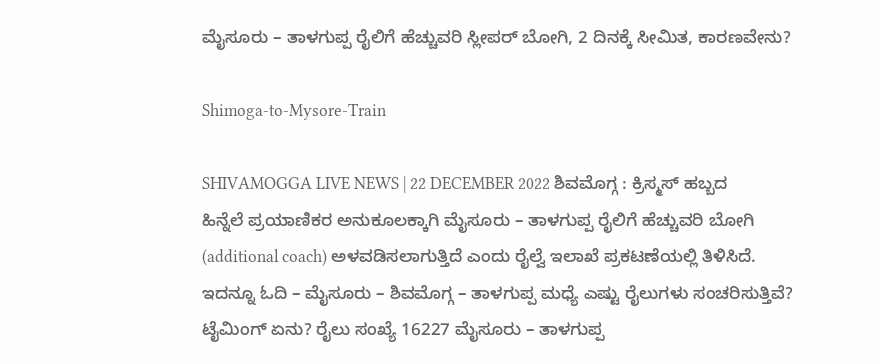ಮೈಸೂರು – ತಾಳಗುಪ್ಪ ರೈಲಿಗೆ ಹೆಚ್ಚುವರಿ ಸ್ಲೀಪರ್ ಬೋಗಿ, 2 ದಿನಕ್ಕೆ ಸೀಮಿತ, ಕಾರಣವೇನು?

Shimoga-to-Mysore-Train

SHIVAMOGGA LIVE NEWS | 22 DECEMBER 2022 ಶಿವಮೊಗ್ಗ : ಕ್ರಿಸ್ಮಸ್ ಹಬ್ಬದ ಹಿನ್ನೆಲೆ ಪ್ರಯಾಣಿಕರ ಅನುಕೂಲಕ್ಕಾಗಿ ಮೈಸೂರು – ತಾಳಗುಪ್ಪ ರೈಲಿಗೆ ಹೆಚ್ಚುವರಿ ಬೋಗಿ (additional coach) ಅಳವಡಿಸಲಾಗುತ್ತಿದೆ ಎಂದು ರೈಲ್ವೆ ಇಲಾಖೆ ಪ್ರಕಟಣೆಯಲ್ಲಿ ತಿಳಿಸಿದೆ. ಇದನ್ನೂ ಓದಿ – ಮೈಸೂರು – ಶಿವಮೊಗ್ಗ – ತಾಳಗುಪ್ಪ ಮಧ್ಯೆ ಎಷ್ಟು ರೈಲುಗಳು ಸಂಚರಿಸುತ್ತಿವೆ? ಟೈಮಿಂಗ್ ಏನು? ರೈಲು ಸಂಖ್ಯೆ 16227 ಮೈಸೂರು – ತಾಳಗುಪ್ಪ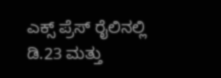ಎಕ್ಸ್ ಪ್ರೆಸ್ ರೈಲಿನಲ್ಲಿ ಡಿ.23 ಮತ್ತು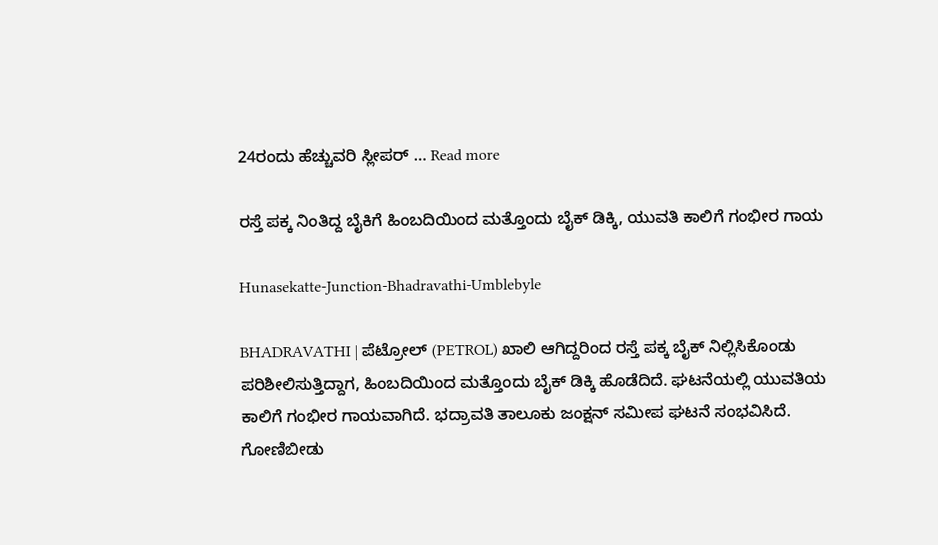24ರಂದು ಹೆಚ್ಚುವರಿ ಸ್ಲೀಪರ್ … Read more

ರಸ್ತೆ ಪಕ್ಕ ನಿಂತಿದ್ದ ಬೈಕಿಗೆ ಹಿಂಬದಿಯಿಂದ ಮತ್ತೊಂದು ಬೈಕ್ ಡಿಕ್ಕಿ, ಯುವತಿ ಕಾಲಿಗೆ ಗಂಭೀರ ಗಾಯ

Hunasekatte-Junction-Bhadravathi-Umblebyle

BHADRAVATHI | ಪೆಟ್ರೋಲ್ (PETROL) ಖಾಲಿ ಆಗಿದ್ದರಿಂದ ರಸ್ತೆ ಪಕ್ಕ ಬೈಕ್ ನಿಲ್ಲಿಸಿಕೊಂಡು ಪರಿಶೀಲಿಸುತ್ತಿದ್ದಾಗ, ಹಿಂಬದಿಯಿಂದ ಮತ್ತೊಂದು ಬೈಕ್ ಡಿಕ್ಕಿ ಹೊಡೆದಿದೆ. ಘಟನೆಯಲ್ಲಿ ಯುವತಿಯ ಕಾಲಿಗೆ ಗಂಭೀರ ಗಾಯವಾಗಿದೆ. ಭದ್ರಾವತಿ ತಾಲೂಕು ಜಂಕ್ಷನ್ ಸಮೀಪ ಘಟನೆ ಸಂಭವಿಸಿದೆ. ಗೋಣಿಬೀಡು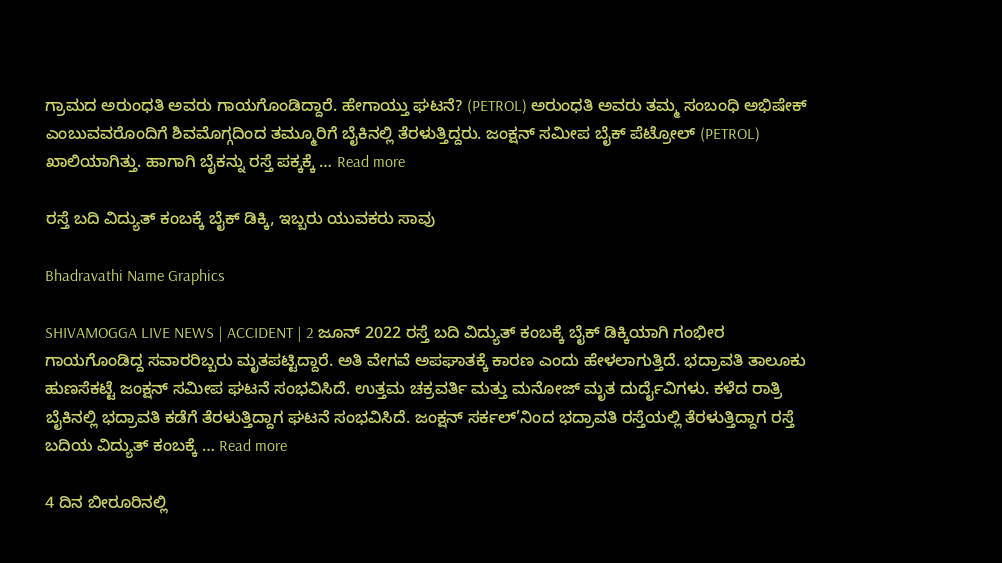ಗ್ರಾಮದ ಅರುಂಧತಿ ಅವರು ಗಾಯಗೊಂಡಿದ್ದಾರೆ. ಹೇಗಾಯ್ತು ಘಟನೆ? (PETROL) ಅರುಂಧತಿ ಅವರು ತಮ್ಮ ಸಂಬಂಧಿ ಅಭಿಷೇಕ್ ಎಂಬುವವರೊಂದಿಗೆ ಶಿವಮೊಗ್ಗದಿಂದ ತಮ್ಮೂರಿಗೆ ಬೈಕಿನಲ್ಲಿ ತೆರಳುತ್ತಿದ್ದರು. ಜಂಕ್ಷನ್ ಸಮೀಪ ಬೈಕ್ ಪೆಟ್ರೋಲ್ (PETROL) ಖಾಲಿಯಾಗಿತ್ತು. ಹಾಗಾಗಿ ಬೈಕನ್ನು ರಸ್ತೆ ಪಕ್ಕಕ್ಕೆ … Read more

ರಸ್ತೆ ಬದಿ ವಿದ್ಯುತ್ ಕಂಬಕ್ಕೆ ಬೈಕ್ ಡಿಕ್ಕಿ, ಇಬ್ಬರು ಯುವಕರು ಸಾವು

Bhadravathi Name Graphics

SHIVAMOGGA LIVE NEWS | ACCIDENT | 2 ಜೂನ್ 2022 ರಸ್ತೆ ಬದಿ ವಿದ್ಯುತ್ ಕಂಬಕ್ಕೆ ಬೈಕ್ ಡಿಕ್ಕಿಯಾಗಿ ಗಂಭೀರ ಗಾಯಗೊಂಡಿದ್ದ ಸವಾರರಿಬ್ಬರು ಮೃತಪಟ್ಟಿದ್ದಾರೆ. ಅತಿ ವೇಗವೆ ಅಪಘಾತಕ್ಕೆ ಕಾರಣ ಎಂದು ಹೇಳಲಾಗುತ್ತಿದೆ. ಭದ್ರಾವತಿ ತಾಲೂಕು ಹುಣಸೆಕಟ್ಟೆ ಜಂಕ್ಷನ್ ಸಮೀಪ ಘಟನೆ ಸಂಭವಿಸಿದೆ. ಉತ್ತಮ ಚಕ್ರವರ್ತಿ ಮತ್ತು ಮನೋಜ್ ಮೃತ ದುರ್ದೈವಿಗಳು. ಕಳೆದ ರಾತ್ರಿ ಬೈಕಿನಲ್ಲಿ ಭದ್ರಾವತಿ ಕಡೆಗೆ ತೆರಳುತ್ತಿದ್ದಾಗ ಘಟನೆ ಸಂಭವಿಸಿದೆ. ಜಂಕ್ಷನ್ ಸರ್ಕಲ್’ನಿಂದ ಭದ್ರಾವತಿ ರಸ್ತೆಯಲ್ಲಿ ತೆರಳುತ್ತಿದ್ದಾಗ ರಸ್ತೆ ಬದಿಯ ವಿದ್ಯುತ್ ಕಂಬಕ್ಕೆ … Read more

4 ದಿನ ಬೀರೂರಿನಲ್ಲಿ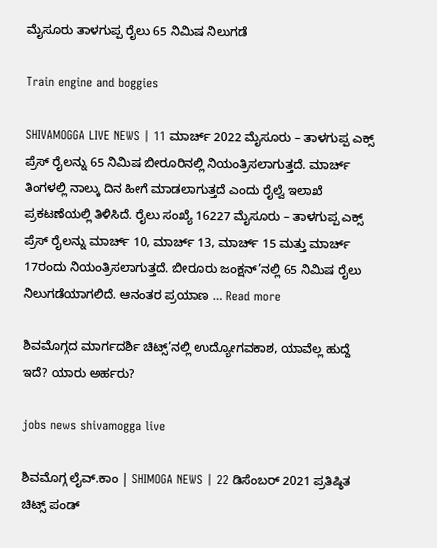ಮೈಸೂರು ತಾಳಗುಪ್ಪ ರೈಲು 65 ನಿಮಿಷ ನಿಲುಗಡೆ

Train engine and boggies

SHIVAMOGGA LIVE NEWS | 11 ಮಾರ್ಚ್ 2022 ಮೈಸೂರು – ತಾಳಗುಪ್ಪ ಎಕ್ಸ್ ಪ್ರೆಸ್ ರೈಲನ್ನು 65 ನಿಮಿಷ ಬೀರೂರಿನಲ್ಲಿ ನಿಯಂತ್ರಿಸಲಾಗುತ್ತದೆ. ಮಾರ್ಚ್ ತಿಂಗಳಲ್ಲಿ ನಾಲ್ಕು ದಿನ ಹೀಗೆ ಮಾಡಲಾಗುತ್ತದೆ ಎಂದು ರೈಲ್ವೆ ಇಲಾಖೆ ಪ್ರಕಟಣೆಯಲ್ಲಿ ತಿಳಿಸಿದೆ. ರೈಲು ಸಂಖ್ಯೆ 16227 ಮೈಸೂರು – ತಾಳಗುಪ್ಪ ಎಕ್ಸ್ ಪ್ರೆಸ್ ರೈಲನ್ನು ಮಾರ್ಚ್ 10, ಮಾರ್ಚ್ 13, ಮಾರ್ಚ್ 15 ಮತ್ತು ಮಾರ್ಚ್ 17ರಂದು ನಿಯಂತ್ರಿಸಲಾಗುತ್ತದೆ. ಬೀರೂರು ಜಂಕ್ಷನ್’ನಲ್ಲಿ 65 ನಿಮಿಷ ರೈಲು ನಿಲುಗಡೆಯಾಗಲಿದೆ. ಆನಂತರ ಪ್ರಯಾಣ … Read more

ಶಿವಮೊಗ್ಗದ ಮಾರ್ಗದರ್ಶಿ ಚಿಟ್ಸ್’ನಲ್ಲಿ ಉದ್ಯೋಗವಕಾಶ, ಯಾವೆಲ್ಲ ಹುದ್ದೆ ಇದೆ? ಯಾರು ಅರ್ಹರು?

jobs news shivamogga live

ಶಿವಮೊಗ್ಗ ಲೈವ್.ಕಾಂ | SHIMOGA NEWS | 22 ಡಿಸೆಂಬರ್ 2021 ಪ್ರತಿಷ್ಠಿತ ಚಿಟ್ಸ್ ಪಂಡ್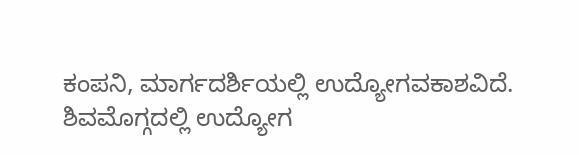ಕಂಪನಿ, ಮಾರ್ಗದರ್ಶಿಯಲ್ಲಿ ಉದ್ಯೋಗವಕಾಶವಿದೆ. ಶಿವಮೊಗ್ಗದಲ್ಲಿ ಉದ್ಯೋಗ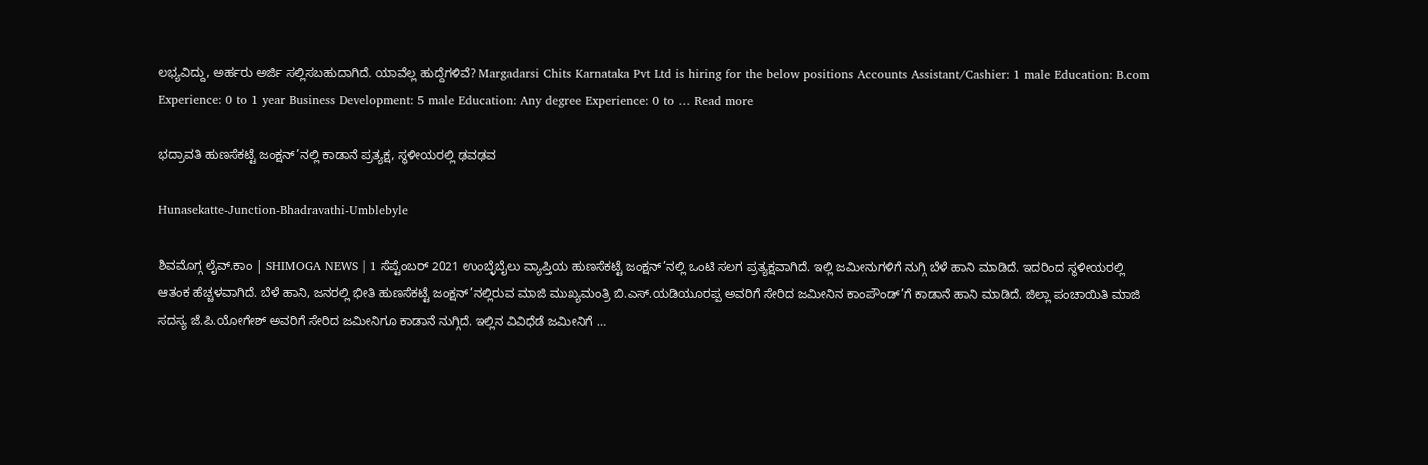ಲಭ್ಯವಿದ್ದು, ಅರ್ಹರು ಅರ್ಜಿ ಸಲ್ಲಿಸಬಹುದಾಗಿದೆ. ಯಾವೆಲ್ಲ ಹುದ್ದೆಗಳಿವೆ? Margadarsi Chits Karnataka Pvt Ltd is hiring for the below positions Accounts Assistant/Cashier: 1 male Education: B.com Experience: 0 to 1 year Business Development: 5 male Education: Any degree Experience: 0 to … Read more

ಭದ್ರಾವತಿ ಹುಣಸೆಕಟ್ಟೆ ಜಂಕ್ಷನ್’ನಲ್ಲಿ ಕಾಡಾನೆ ಪ್ರತ್ಯಕ್ಷ, ಸ್ಥಳೀಯರಲ್ಲಿ ಢವಢವ

Hunasekatte-Junction-Bhadravathi-Umblebyle

ಶಿವಮೊಗ್ಗ ಲೈವ್.ಕಾಂ | SHIMOGA NEWS | 1 ಸೆಪ್ಟೆಂಬರ್ 2021 ಉಂಬ್ಳೆಬೈಲು ವ್ಯಾಪ್ತಿಯ ಹುಣಸೆಕಟ್ಟೆ ಜಂಕ್ಷನ್’ನಲ್ಲಿ ಒಂಟಿ ಸಲಗ ಪ್ರತ್ಯಕ್ಷವಾಗಿದೆ. ಇಲ್ಲಿ ಜಮೀನುಗಳಿಗೆ ನುಗ್ಗಿ ಬೆಳೆ ಹಾನಿ ಮಾಡಿದೆ. ಇದರಿಂದ ಸ್ಥಳೀಯರಲ್ಲಿ ಆತಂಕ ಹೆಚ್ಚಳವಾಗಿದೆ. ಬೆಳೆ ಹಾನಿ, ಜನರಲ್ಲಿ ಭೀತಿ ಹುಣಸೆಕಟ್ಟೆ ಜಂಕ್ಷನ್’ನಲ್ಲಿರುವ ಮಾಜಿ ಮುಖ್ಯಮಂತ್ರಿ ಬಿ.ಎಸ್.ಯಡಿಯೂರಪ್ಪ ಅವರಿಗೆ ಸೇರಿದ ಜಮೀನಿನ ಕಾಂಪೌಂಡ್’ಗೆ ಕಾಡಾನೆ ಹಾನಿ ಮಾಡಿದೆ. ಜಿಲ್ಲಾ ಪಂಚಾಯಿತಿ ಮಾಜಿ ಸದಸ್ಯ ಜೆ.ಪಿ.ಯೋಗೇಶ್ ಅವರಿಗೆ ಸೇರಿದ ಜಮೀನಿಗೂ ಕಾಡಾನೆ ನುಗ್ಗಿದೆ. ಇಲ್ಲಿನ ವಿವಿಧೆಡೆ ಜಮೀನಿಗೆ …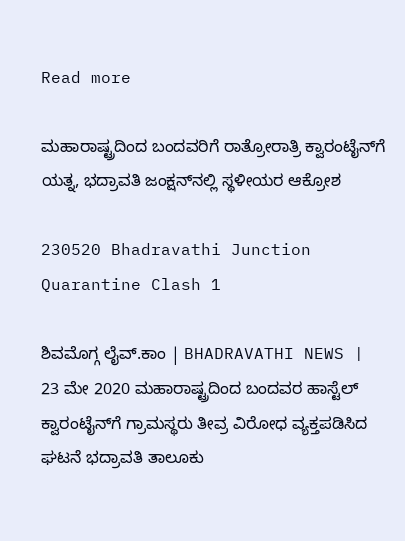Read more

ಮಹಾರಾಷ್ಟ್ರದಿಂದ ಬಂದವರಿಗೆ ರಾತ್ರೋರಾತ್ರಿ ಕ್ವಾರಂಟೈನ್‌ಗೆ ಯತ್ನ, ಭದ್ರಾವತಿ ಜಂಕ್ಷನ್‌ನಲ್ಲಿ ಸ್ಥಳೀಯರ ಆಕ್ರೋಶ

230520 Bhadravathi Junction Quarantine Clash 1

ಶಿವಮೊಗ್ಗ ಲೈವ್.ಕಾಂ | BHADRAVATHI NEWS | 23 ಮೇ 2020 ಮಹಾರಾಷ್ಟ್ರದಿಂದ ಬಂದವರ ಹಾಸ್ಟೆಲ್ ಕ್ವಾರಂಟೈನ್‍ಗೆ ಗ್ರಾಮಸ್ಥರು ತೀವ್ರ ವಿರೋಧ ವ್ಯಕ್ತಪಡಿಸಿದ ಘಟನೆ ಭದ್ರಾವತಿ ತಾಲೂಕು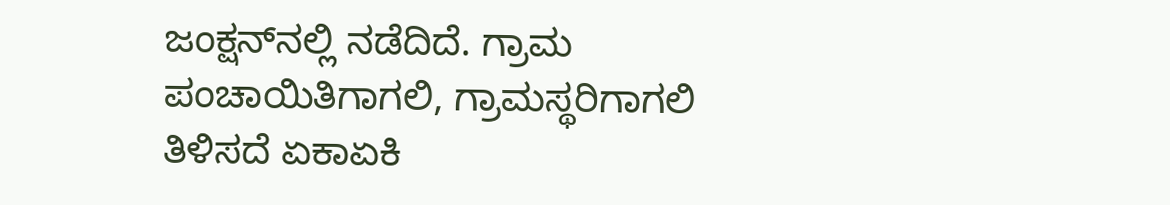ಜಂಕ್ಷನ್‍ನಲ್ಲಿ ನಡೆದಿದೆ. ಗ್ರಾಮ ಪಂಚಾಯಿತಿಗಾಗಲಿ, ಗ್ರಾಮಸ್ಥರಿಗಾಗಲಿ ತಿಳಿಸದೆ ಏಕಾಏಕಿ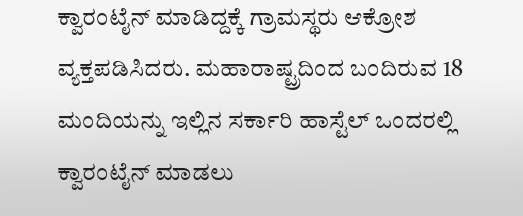ಕ್ವಾರಂಟೈನ್ ಮಾಡಿದ್ದಕ್ಕೆ ಗ್ರಾಮಸ್ಥರು ಆಕ್ರೋಶ ವ್ಯಕ್ತಪಡಿಸಿದರು. ಮಹಾರಾಷ್ಟ್ರದಿಂದ ಬಂದಿರುವ 18 ಮಂದಿಯನ್ನು ಇಲ್ಲಿನ ಸರ್ಕಾರಿ ಹಾಸ್ಟೆಲ್ ಒಂದರಲ್ಲಿ ಕ್ವಾರಂಟೈನ್ ಮಾಡಲು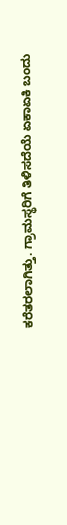ಕರೆತರಲಾಗಿತ್ತು. ಗ್ರಾಮಸ್ಥರಿಗೆ ತಿಳಿಸದೆಯೆ ಏಕಾಏಕಿ ಬಂದು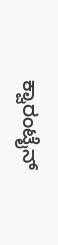ಕ್ವಾರಂಟೈನ್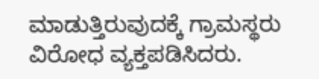ಮಾಡುತ್ತಿರುವುದಕ್ಕೆ ಗ್ರಾಮಸ್ಥರು ವಿರೋಧ ವ್ಯಕ್ತಪಡಿಸಿದರು.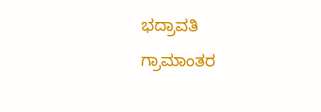ಭದ್ರಾವತಿ ಗ್ರಾಮಾಂತರ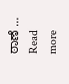ಠಾಣೆ … Read more